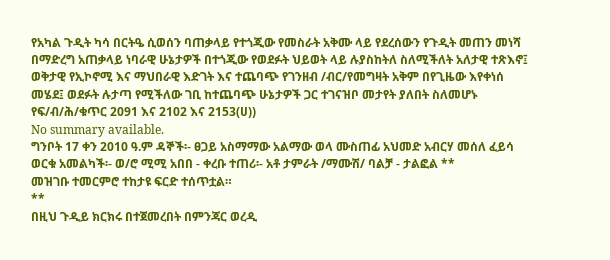የአካል ጉዲት ካሳ በርትዔ ሲወሰን ባጠቃላይ የተጎጂው የመስራት አቅሙ ላይ የደረሰውን የጉዲት መጠን መነሻ በማድረግ አጠቃላይ ነባራዊ ሁኔታዎች በተጎጂው የወደፉት ህይወት ላይ ሉያስከትለ ስለሚችለት አለታዊ ተጽእኖ፤ ወቅታዊ የኢኮኖሚ እና ማህበራዊ እድገት እና ተጨባጭ የገንዘብ /ብር/የመግዛት አቅም በየጊዜው እየቀነሰ መሄደ፤ ወደፉት ሉታጣ የሚችለው ገቢ ከተጨባጭ ሁኔታዎች ጋር ተገናዝቦ መታየት ያለበት ስለመሆኑ የፍ/ብ/ሕ/ቁጥር 2091 እና 2102 እና 2153(ሀ))
No summary available.
ግንቦት 17 ቀን 2010 ዓ.ም ዳኞች፡- ፀጋይ አስማማው አልማው ወላ ሙስጠፊ አህመድ አብርሃ መሰለ ፈይሳ ወርቁ አመልካች፡- ወ/ሮ ሚሚ አበበ - ቀረቡ ተጠሪ፡- አቶ ታምራት /ማሙሽ/ ባልቻ - ታልፎል **
መዝገቡ ተመርምሮ ተከታዩ ፍርድ ተሰጥቷል።
**
በዚህ ጉዲይ ክርክሩ በተጀመረበት በምንጃር ወረዲ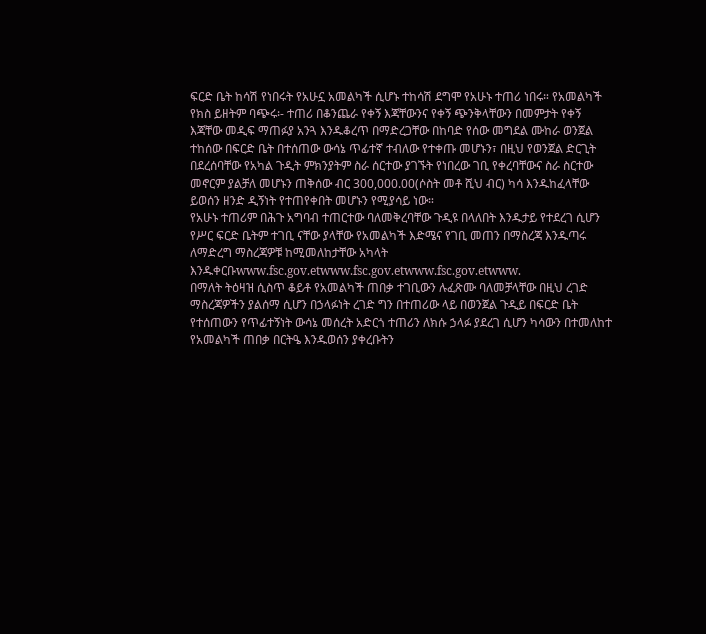ፍርድ ቤት ከሳሽ የነበሩት የአሁኗ አመልካች ሲሆኑ ተከሳሽ ደግሞ የአሁኑ ተጠሪ ነበሩ። የአመልካች የክስ ይዘትም ባጭሩ፡- ተጠሪ በቆንጨራ የቀኝ እጃቸውንና የቀኝ ጭንቅላቸውን በመምታት የቀኝ እጃቸው መዲፍ ማጠፉያ አንጓ እንዱቆረጥ በማድረጋቸው በከባድ የሰው መግደል ሙከራ ወንጀል ተከሰው በፍርድ ቤት በተሰጠው ውሳኔ ጥፊተኛ ተብለው የተቀጡ መሆኑን፣ በዚህ የወንጀል ድርጊት በደረሰባቸው የአካል ጉዲት ምክንያትም ስራ ሰርተው ያገኙት የነበረው ገቢ የቀረባቸውና ስራ ስርተው መኖርም ያልቻለ መሆኑን ጠቅሰው ብር 300,000.00(ሶስት መቶ ሺህ ብር) ካሳ እንዱከፈላቸው ይወሰን ዘንድ ዲኝነት የተጠየቀበት መሆኑን የሚያሳይ ነው።
የአሁኑ ተጠሪም በሕጉ አግባብ ተጠርተው ባለመቅረባቸው ጉዲዩ በላለበት እንዱታይ የተደረገ ሲሆን የሥር ፍርድ ቤትም ተገቢ ናቸው ያላቸው የአመልካች እድሜና የገቢ መጠን በማስረጃ እንዱጣሩ ለማድረግ ማስረጃዎቹ ከሚመለከታቸው አካላት እንዱቀርቡwww.fsc.gov.etwww.fsc.gov.etwww.fsc.gov.etwww.
በማለት ትዕዛዝ ሲስጥ ቆይቶ የአመልካች ጠበቃ ተገቢውን ሉፈጽሙ ባለመቻላቸው በዚህ ረገድ ማስረጃዎችን ያልሰማ ሲሆን በኃላፉነት ረገድ ግን በተጠሪው ላይ በወንጀል ጉዲይ በፍርድ ቤት የተሰጠውን የጥፊተኝነት ውሳኔ መሰረት አድርጎ ተጠሪን ለክሱ ኃላፉ ያደረገ ሲሆን ካሳውን በተመለከተ የአመልካች ጠበቃ በርትዔ እንዱወሰን ያቀረቡትን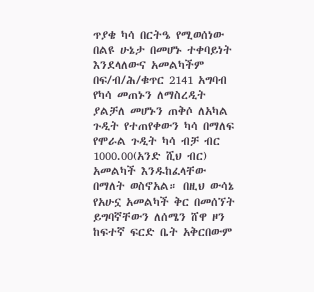ጥያቄ ካሳ በርትዔ የሚወሰነው በልዩ ሁኔታ በመሆኑ ተቀባይነት እንደላለውና አመልካችም በፍ/ብ/ሕ/ቁጥር 2141 አግባብ የካሳ መጠኑን ለማስረዲት ያልቻለ መሆኑን ጠቅሶ ለአካል ጉዲት የተጠየቀውን ካሳ በማለፍ የሞራል ጉዲት ካሳ ብቻ ብር 1000.00(አንድ ሺህ ብር) አመልካች እንዱከፈላቸው በማለት ወስኖአል። በዚህ ውሳኔ የአሁኗ አመልካች ቅር በመሰኘት ይግባኛቸውን ለሰሜን ሸዋ ዞን ከፍተኛ ፍርድ ቤት አቅርበውም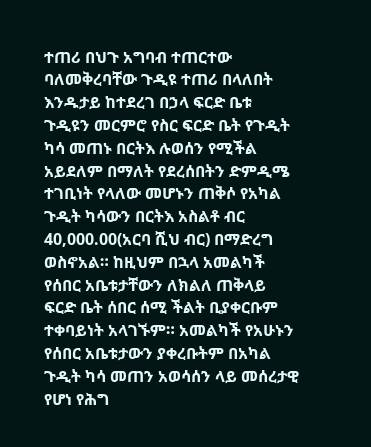ተጠሪ በህጉ አግባብ ተጠርተው ባለመቅረባቸው ጉዲዩ ተጠሪ በላለበት እንዱታይ ከተደረገ በኃላ ፍርድ ቤቱ ጉዲዩን መርምሮ የስር ፍርድ ቤት የጉዲት ካሳ መጠኑ በርትእ ሉወሰን የሚችል አይደለም በማለት የደረሰበትን ድምዲሜ ተገቢነት የላለው መሆኑን ጠቅሶ የአካል ጉዲት ካሳውን በርትእ አስልቶ ብር 40,000.00(አርባ ሺህ ብር) በማድረግ ወስኖአል። ከዚህም በኋላ አመልካች የሰበር አቤቱታቸውን ለክልለ ጠቅላይ ፍርድ ቤት ሰበር ሰሚ ችልት ቢያቀርቡም ተቀባይነት አላገኙም። አመልካች የአሁኑን የሰበር አቤቱታውን ያቀረቡትም በአካል ጉዲት ካሳ መጠን አወሳሰን ላይ መሰረታዊ የሆነ የሕግ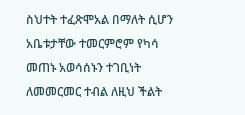ስህተት ተፈጽሞአል በማለት ሲሆን አቤቱታቸው ተመርምሮም የካሳ መጠኑ አወሳሰኑን ተገቢነት ለመመርመር ተብል ለዚህ ችልት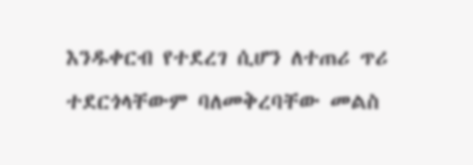እንዱቀርብ የተደረገ ሲሆን ለተጠሪ ጥሪ ተደርጎላቸውም ባለመቅረባቸው መልስ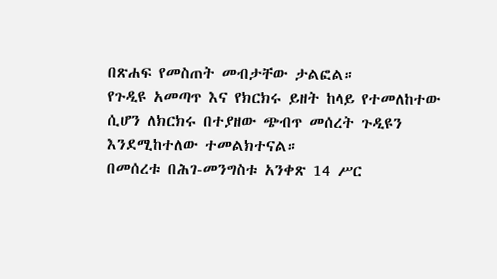በጽሐፍ የመስጠት መብታቸው ታልፎል።
የጉዲዩ አመጣጥ እና የክርክሩ ይዘት ከላይ የተመለከተው ሲሆን ለክርክሩ በተያዘው ጭብጥ መሰረት ጉዲዩን እንደሚከተለው ተመልክተናል።
በመሰረቱ በሕገ-መንግስቱ አንቀጽ 14 ሥር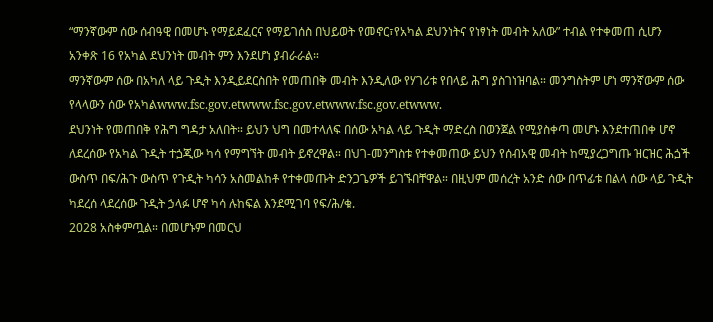“ማንኛውም ሰው ሰብዓዊ በመሆኑ የማይደፈርና የማይገሰስ በህይወት የመኖር፣የአካል ደህንነትና የነፃነት መብት አለው” ተብል የተቀመጠ ሲሆን አንቀጽ 16 የአካል ደህንነት መብት ምን እንደሆነ ያብራራል።
ማንኛውም ሰው በአካለ ላይ ጉዲት እንዲይደርስበት የመጠበቅ መብት እንዲለው የሃገሪቱ የበላይ ሕግ ያስገነዝባል። መንግስትም ሆነ ማንኛውም ሰው የላላውን ሰው የአካልwww.fsc.gov.etwww.fsc.gov.etwww.fsc.gov.etwww.
ደህንነት የመጠበቅ የሕግ ግዳታ አለበት። ይህን ህግ በመተላለፍ በሰው አካል ላይ ጉዲት ማድረስ በወንጀል የሚያስቀጣ መሆኑ እንደተጠበቀ ሆኖ ለደረሰው የአካል ጉዲት ተጏጂው ካሳ የማግኘት መብት ይኖረዋል። በህገ-መንግስቱ የተቀመጠው ይህን የሰብአዊ መብት ከሚያረጋግጡ ዝርዝር ሕጏች ውስጥ በፍ/ሕጉ ውስጥ የጉዲት ካሳን አስመልከቶ የተቀመጡት ድንጋጌዎች ይገኙበቸዋል። በዚህም መሰረት አንድ ሰው በጥፊቱ በልላ ሰው ላይ ጉዲት ካደረሰ ላደረሰው ጉዲት ኃላፉ ሆኖ ካሳ ሉከፍል እንደሚገባ የፍ/ሕ/ቁ.
2028 አስቀምጧል። በመሆኑም በመርህ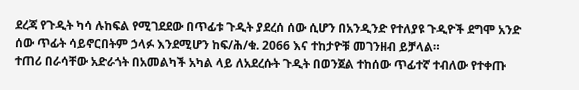ደረጃ የጉዲት ካሳ ሉከፍል የሚገደደው በጥፊቱ ጉዲት ያደረሰ ሰው ሲሆን በአንዲንድ የተለያዩ ጉዲዮች ደግሞ አንድ ሰው ጥፊት ሳይኖርበትም ኃላፉ እንደሚሆን ከፍ/ሕ/ቁ. 2066 እና ተከታዮቹ መገንዘብ ይቻላል።
ተጠሪ በራሳቸው አድራጎት በአመልካች አካል ላይ ለአደረሱት ጉዲት በወንጀል ተከሰው ጥፊተኛ ተብለው የተቀጡ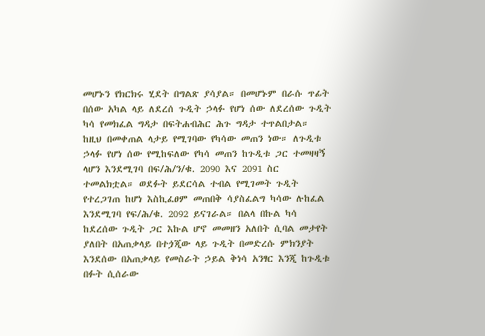መሆኑን የክርክሩ ሂደት በግልጽ ያሳያል። በመሆኑም በራሱ ጥፊት በሰው አካል ላይ ለደረሰ ጉዲት ኃላፉ የሆነ ሰው ለደረሰው ጉዲት ካሳ የመክፈል ግዳታ በፍትሐብሕር ሕጉ ግዳታ ተጥልበታል።
ከዚህ በመቀጠል ላታይ የሚገባው የካሳው መጠን ነው። ለጉዲቱ ኃላፉ የሆነ ሰው የሚከፍለው የካሳ መጠን ከጉዲቱ ጋር ተመዛዛኝ ላሆን እንደሚገባ በፍ/ሕ/ን/ቁ. 2090 እና 2091 ስር ተመልክቷል። ወደፉት ይደርሳል ተብል የሚገመት ጉዲት የተረጋገጠ ከሆነ እስኪፈፀም መጠበቅ ሳያስፈልግ ካሳው ሉከፈል እንደሚገባ የፍ/ሕ/ቁ. 2092 ይናገራል። በልላ በኩል ካሳ ከደረሰው ጉዲት ጋር እኩል ሆኖ መመዘን አለበት ሲባል መታየት ያለበት በአጠቃላይ በተጏጂው ላይ ጉዲት በመድረሱ ምክንያት እንደሰው በአጠቃላይ የመስራት ኃይል ቅነሳ አንፃር እንጂ ከጉዲቱ በፉት ሲሰራው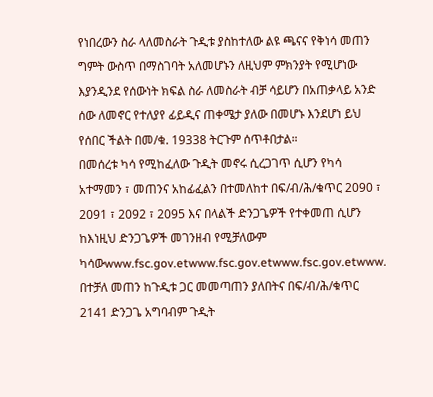የነበረውን ስራ ላለመስራት ጉዲቱ ያስከተለው ልዩ ጫናና የቅነሳ መጠን ግምት ውስጥ በማስገባት አለመሆኑን ለዚህም ምክንያት የሚሆነው እያንዲንደ የሰውነት ክፍል ስራ ለመስራት ብቻ ሳይሆን በአጠቃላይ አንድ ሰው ለመኖር የተለያየ ፊይዲና ጠቀሜታ ያለው በመሆኑ እንደሆነ ይህ የሰበር ችልት በመ/ቁ. 19338 ትርጉም ሰጥቶበታል።
በመሰረቱ ካሳ የሚከፈለው ጉዲት መኖሩ ሲረጋገጥ ሲሆን የካሳ አተማመን ፣ መጠንና አከፊፈልን በተመለከተ በፍ/ብ/ሕ/ቁጥር 2090 ፣ 2091 ፣ 2092 ፣ 2095 እና በላልች ድንጋጌዎች የተቀመጠ ሲሆን ከእነዚህ ድንጋጌዎች መገንዘብ የሚቻለውም ካሳውwww.fsc.gov.etwww.fsc.gov.etwww.fsc.gov.etwww.
በተቻለ መጠን ከጉዲቱ ጋር መመጣጠን ያለበትና በፍ/ብ/ሕ/ቁጥር 2141 ድንጋጌ አግባብም ጉዲት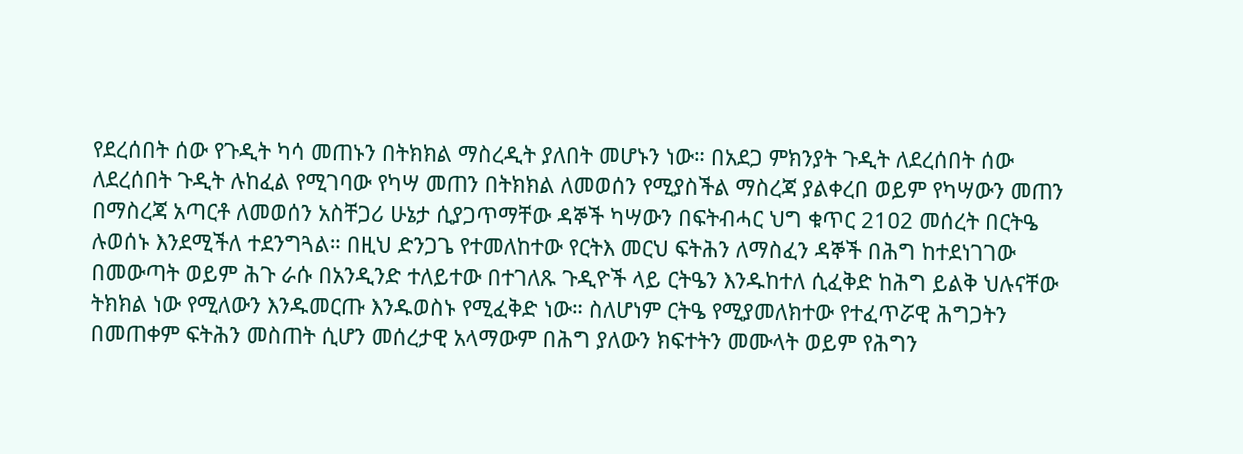የደረሰበት ሰው የጉዲት ካሳ መጠኑን በትክክል ማስረዲት ያለበት መሆኑን ነው። በአደጋ ምክንያት ጉዲት ለደረሰበት ሰው ለደረሰበት ጉዲት ሉከፈል የሚገባው የካሣ መጠን በትክክል ለመወሰን የሚያስችል ማስረጃ ያልቀረበ ወይም የካሣውን መጠን በማስረጃ አጣርቶ ለመወሰን አስቸጋሪ ሁኔታ ሲያጋጥማቸው ዳኞች ካሣውን በፍትብሓር ህግ ቁጥር 21ዐ2 መሰረት በርትዔ ሉወሰኑ እንደሚችለ ተደንግጓል። በዚህ ድንጋጌ የተመለከተው የርትእ መርህ ፍትሕን ለማስፈን ዳኞች በሕግ ከተደነገገው በመውጣት ወይም ሕጉ ራሱ በአንዲንድ ተለይተው በተገለጹ ጉዲዮች ላይ ርትዔን እንዱከተለ ሲፈቅድ ከሕግ ይልቅ ህሉናቸው ትክክል ነው የሚለውን እንዱመርጡ እንዱወስኑ የሚፈቅድ ነው። ስለሆነም ርትዔ የሚያመለክተው የተፈጥሯዊ ሕግጋትን በመጠቀም ፍትሕን መስጠት ሲሆን መሰረታዊ አላማውም በሕግ ያለውን ክፍተትን መሙላት ወይም የሕግን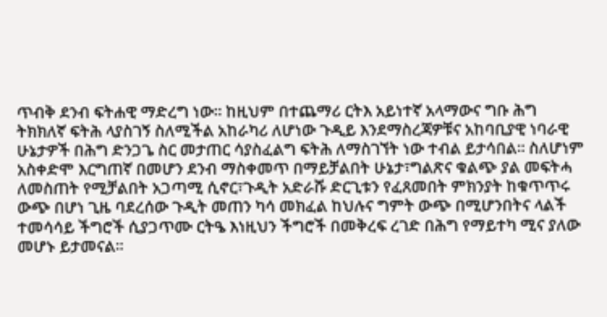ጥብቅ ደንብ ፍትሐዊ ማድረግ ነው። ከዚህም በተጨማሪ ርትእ አይነተኛ አላማውና ግቡ ሕግ ትክክለኛ ፍትሕ ላያስገኝ ስለሚችል አከራካሪ ለሆነው ጉዲይ እንደማስረጃዎቹና አከባቢያዊ ነባራዊ ሁኔታዎች በሕግ ድንጋጌ ስር መታጠር ሳያስፈልግ ፍትሕ ለማስገኘት ነው ተብል ይታሳበል። ስለሆነም አስቀድሞ እርግጠኛ በመሆን ደንብ ማስቀመጥ በማይቻልበት ሁኔታ፣ግልጽና ቁልጭ ያል መፍትሓ ለመስጠት የሚቻልበት አጋጣሚ ሲኖር፣ጉዲት አድራሹ ድርጊቱን የፈጸመበት ምክንያት ከቁጥጥሩ ውጭ በሆነ ጊዜ ባደረሰው ጉዲት መጠን ካሳ መክፈል ከህሉና ግምት ውጭ በሚሆንበትና ላልች ተመሳሳይ ችግሮች ሲያጋጥሙ ርትዔ እነዚህን ችግሮች በመቅረፍ ረገድ በሕግ የማይተካ ሚና ያለው መሆኑ ይታመናል።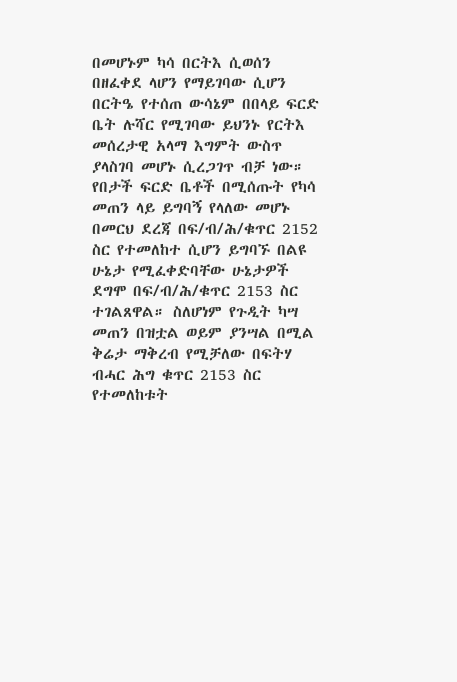በመሆኑም ካሳ በርትእ ሲወሰን በዘፈቀደ ላሆን የማይገባው ሲሆን በርትዔ የተሰጠ ውሳኔም በበላይ ፍርድ ቤት ሉሻር የሚገባው ይህንኑ የርትእ መሰረታዊ አላማ እግምት ውስጥ ያላስገባ መሆኑ ሲረጋገጥ ብቻ ነው። የበታች ፍርድ ቤቶች በሚሰጡት የካሳ መጠን ላይ ይግባኝ የላለው መሆኑ በመርህ ደረጃ በፍ/ብ/ሕ/ቁጥር 2152 ስር የተመለከተ ሲሆን ይግባኙ በልዩ ሁኔታ የሚፈቀድባቸው ሁኔታዎች ደግሞ በፍ/ብ/ሕ/ቁጥር 2153 ስር ተገልጸዋል። ስለሆነም የጉዲት ካሣ መጠን በዝቷል ወይም ያንሣል በሚል ቅሬታ ማቅረብ የሚቻለው በፍትሃ ብሓር ሕግ ቁጥር 2153 ስር የተመለከቱት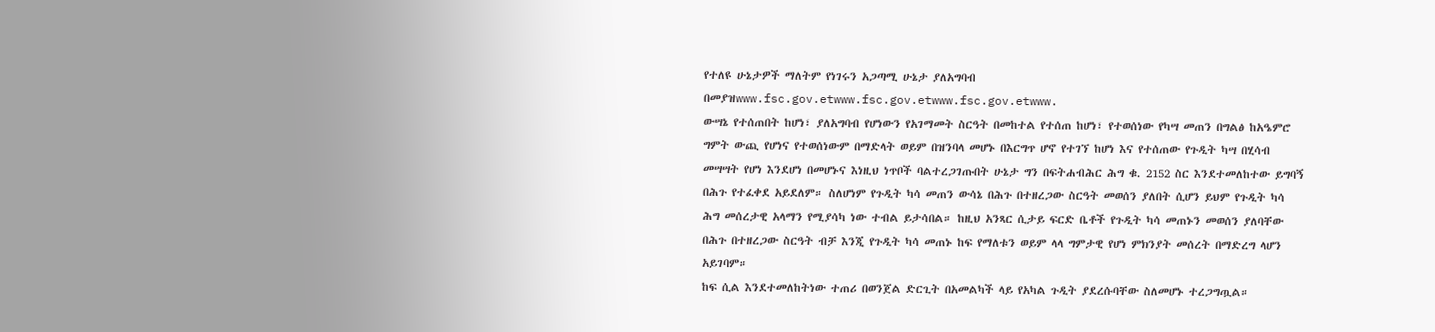የተለዩ ሁኔታዎች ማለትም የነገሩን አጋጣሚ ሁኔታ ያለአግባብ በመያዝwww.fsc.gov.etwww.fsc.gov.etwww.fsc.gov.etwww.
ውሣኔ የተሰጠበት ከሆነ፣ ያለአግባብ የሆነውን የአገማመት ስርዓት በመከተል የተሰጠ ከሆነ፣ የተወሰነው የካሣ መጠን በግልፅ ከአዔምሮ ግምት ውጪ የሆነና የተወሰነውም በማድላት ወይም በዝንባላ መሆኑ በእርግጥ ሆኖ የተገኘ ከሆነ እና የተሰጠው የጉዲት ካሣ በሂሳብ መሣሣት የሆነ እንደሆነ በመሆኑና እነዚህ ነጥቦች ባልተረጋገጡበት ሁኔታ ግን በፍትሐብሕር ሕግ ቁ. 2152 ስር እንደተመለከተው ይግባኝ በሕጉ የተፈቀደ አይደለም። ስለሆነም የጉዲት ካሳ መጠን ውሳኔ በሕጉ በተዘረጋው ስርዓት መወሰን ያለበት ሲሆን ይህም የጉዲት ካሳ ሕግ መሰረታዊ አላማን የሚያሳካ ነው ተብል ይታሳበል። ከዚህ አንጻር ሲታይ ፍርድ ቤቶች የጉዲት ካሳ መጠኑን መወሰን ያለባቸው በሕጉ በተዘረጋው ስርዓት ብቻ እንጂ የጉዲት ካሳ መጠኑ ከፍ የማለቱን ወይም ላላ ግምታዊ የሆነ ምክንያት መሰረት በማድረግ ላሆን አይገባም።
ከፍ ሲል እንደተመለከትነው ተጠሪ በወንጀል ድርጊት በአመልካች ላይ የአካል ጉዲት ያደረሱባቸው ስለመሆኑ ተረጋግጧል።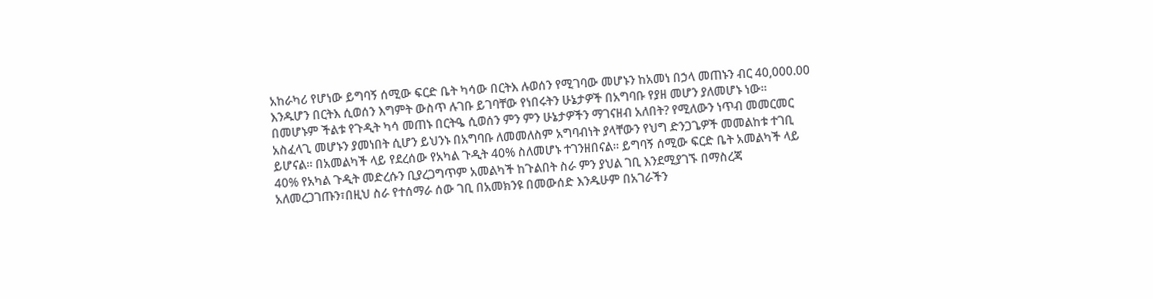አከራካሪ የሆነው ይግባኝ ሰሚው ፍርድ ቤት ካሳው በርትእ ሉወሰን የሚገባው መሆኑን ከአመነ በኃላ መጠኑን ብር 40,000.00 እንዱሆን በርትእ ሲወሰን እግምት ውስጥ ሉገቡ ይገባቸው የነበሩትን ሁኔታዎች በአግባቡ የያዘ መሆን ያለመሆኑ ነው። በመሆኑም ችልቱ የጉዲት ካሳ መጠኑ በርትዔ ሲወሰን ምን ምን ሁኔታዎችን ማገናዘብ አለበት? የሚለውን ነጥብ መመርመር አስፈላጊ መሆኑን ያመነበት ሲሆን ይህንኑ በአግባቡ ለመመለስም አግባብነት ያላቸውን የህግ ድንጋጌዎች መመልከቱ ተገቢ ይሆናል። በአመልካች ላይ የደረሰው የአካል ጉዲት 40% ስለመሆኑ ተገንዘበናል። ይግባኝ ሰሚው ፍርድ ቤት አመልካች ላይ 40% የአካል ጉዲት መድረሱን ቢያረጋግጥም አመልካች ከጉልበት ስራ ምን ያህል ገቢ እንደሚያገኙ በማስረጃ አለመረጋገጡን፣በዚህ ስራ የተሰማራ ሰው ገቢ በአመክንዩ በመውሰድ እንዱሁም በአገራችን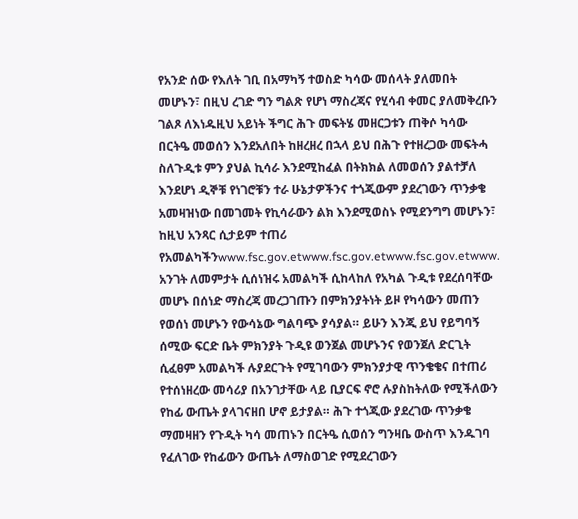የአንድ ሰው የእለት ገቢ በአማካኝ ተወስድ ካሳው መሰላት ያለመበት መሆኑን፣ በዚህ ረገድ ግን ግልጽ የሆነ ማስረጃና የሂሳብ ቀመር ያለመቅረቡን ገልጾ ለእነዱዚህ አይነት ችግር ሕጉ መፍትሄ መዘርጋቱን ጠቅሶ ካሳው በርትዔ መወሰን እንደአለበት ከዘረዘረ በኋላ ይህ በሕጉ የተዘረጋው መፍትሓ ስለጉዲቱ ምን ያህል ኪሳራ እንደሚከፈል በትክክል ለመወሰን ያልተቻለ እንደሆነ ዲኞቹ የነገሮቹን ተራ ሁኔታዎችንና ተጎጂውም ያደረገውን ጥንቃቄ አመዛዝነው በመገመት የኪሳራውን ልክ እንደሚወስኑ የሚደንግግ መሆኑን፣ ከዚህ አንጻር ሲታይም ተጠሪ የአመልካችንwww.fsc.gov.etwww.fsc.gov.etwww.fsc.gov.etwww.
አንገት ለመምታት ሲሰነዝሩ አመልካች ሲከላከለ የአካል ጉዲቱ የደረሰባቸው መሆኑ በሰነድ ማስረጃ መረጋገጡን በምክንያትነት ይዞ የካሳውን መጠን የወሰነ መሆኑን የውሳኔው ግልባጭ ያሳያል። ይሁን እንጂ ይህ የይግባኝ ሰሚው ፍርድ ቤት ምክንያት ጉዲዩ ወንጀል መሆኑንና የወንጀለ ድርጊት ሲፈፀም አመልካች ሉያደርጉት የሚገባውን ምክንያታዊ ጥንቄቄና በተጠሪ የተሰነዘረው መሳሪያ በአንገታቸው ላይ ቢያርፍ ኖሮ ሉያስከትለው የሚችለውን የከፊ ውጤት ያላገናዘበ ሆኖ ይታያል። ሕጉ ተጎጂው ያደረገው ጥንቃቄ ማመዛዘን የጉዲት ካሳ መጠኑን በርትዔ ሲወሰን ግንዛቤ ውስጥ እንዱገባ የፈለገው የከፊውን ውጤት ለማስወገድ የሚደረገውን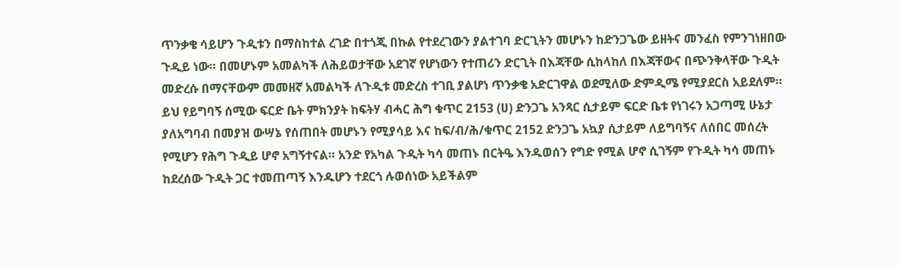ጥንቃቄ ሳይሆን ጉዲቱን በማስከተል ረገድ በተጎጂ በኩል የተደረገውን ያልተገባ ድርጊትን መሆኑን ከድንጋጌው ይዘትና መንፈስ የምንገነዘበው ጉዲይ ነው። በመሆኑም አመልካች ለሕይወታቸው አደገኛ የሆነውን የተጠሪን ድርጊት በእጃቸው ሲከላከለ በእጃቸውና በጭንቅላቸው ጉዲት መድረሱ በማናቸውም መመዘኛ አመልካች ለጉዲቱ መድረስ ተገቢ ያልሆነ ጥንቃቄ አድርገዋል ወደሚለው ድምዲሜ የሚያደርስ አይደለም። ይህ የይግባኝ ሰሚው ፍርድ ቤት ምክንያት ከፍትሃ ብሓር ሕግ ቁጥር 2153 (ሀ) ድንጋጌ አንጻር ሲታይም ፍርድ ቤቱ የነገሩን አጋጣሚ ሁኔታ ያለአግባብ በመያዝ ውሣኔ የሰጠበት መሆኑን የሚያሳይ እና ከፍ/ብ/ሕ/ቁጥር 2152 ድንጋጌ አኳያ ሲታይም ለይግባኝና ለሰበር መሰረት የሚሆን የሕግ ጉዲይ ሆኖ አግኝተናል። አንድ የአካል ጉዲት ካሳ መጠኑ በርትዔ እንዱወሰን የግድ የሚል ሆኖ ሲገኝም የጉዲት ካሳ መጠኑ ከደረሰው ጉዲት ጋር ተመጠጣኝ እንዱሆን ተደርጎ ሉወሰነው አይችልም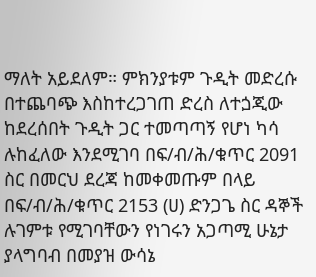ማለት አይደለም። ምክንያቱም ጉዲት መድረሱ በተጨባጭ እስከተረጋገጠ ድረስ ለተጏጂው ከደረሰበት ጉዲት ጋር ተመጣጣኝ የሆነ ካሳ ሉከፈለው እንደሚገባ በፍ/ብ/ሕ/ቁጥር 2091 ስር በመርህ ደረጃ ከመቀመጡም በላይ በፍ/ብ/ሕ/ቁጥር 2153 (ሀ) ድንጋጌ ስር ዳኞች ሉገምቱ የሚገባቸውን የነገሩን አጋጣሚ ሁኔታ ያላግባብ በመያዝ ውሳኔ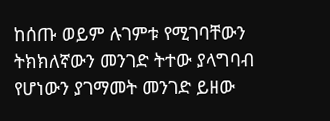ከሰጡ ወይም ሉገምቱ የሚገባቸውን ትክክለኛውን መንገድ ትተው ያላግባብ የሆነውን ያገማመት መንገድ ይዘው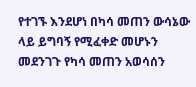የተገኙ እንደሆነ በካሳ መጠን ውሳኔው ላይ ይግባኝ የሚፈቀድ መሆኑን መደንገጉ የካሳ መጠን አወሳሰን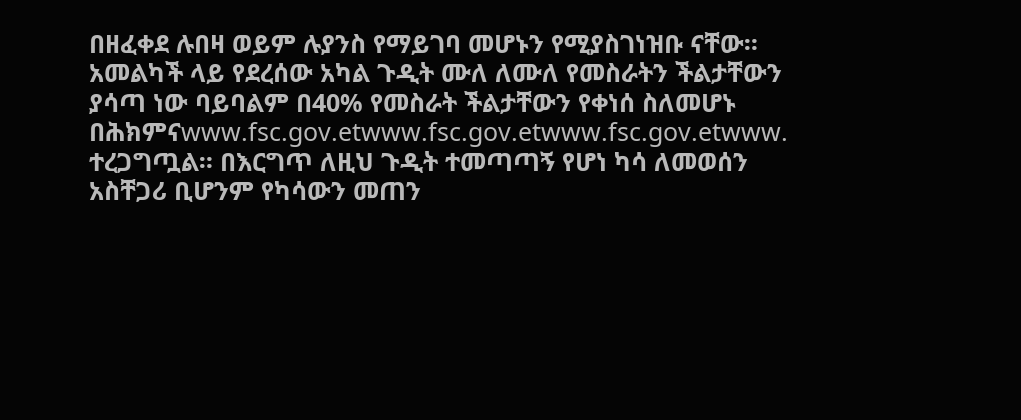በዘፈቀደ ሉበዛ ወይም ሉያንስ የማይገባ መሆኑን የሚያስገነዝቡ ናቸው።
አመልካች ላይ የደረሰው አካል ጉዲት ሙለ ለሙለ የመስራትን ችልታቸውን ያሳጣ ነው ባይባልም በ40% የመስራት ችልታቸውን የቀነሰ ስለመሆኑ በሕክምናwww.fsc.gov.etwww.fsc.gov.etwww.fsc.gov.etwww.
ተረጋግጧል። በእርግጥ ለዚህ ጉዲት ተመጣጣኝ የሆነ ካሳ ለመወሰን አስቸጋሪ ቢሆንም የካሳውን መጠን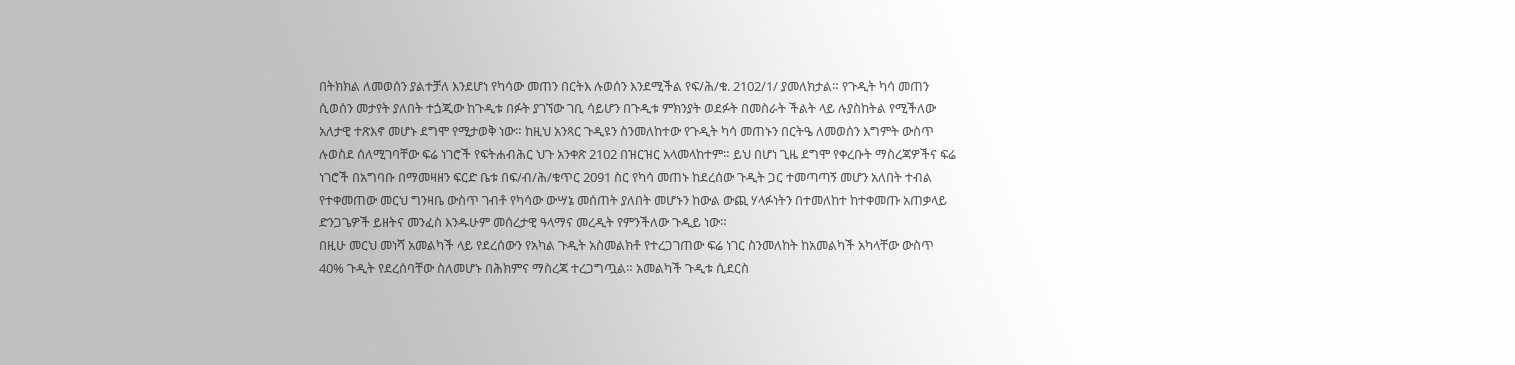በትክክል ለመወሰን ያልተቻለ እንደሆነ የካሳው መጠን በርትእ ሉወሰን እንደሚችል የፍ/ሕ/ቁ. 2102/1/ ያመለክታል። የጉዲት ካሳ መጠን ሲወሰን መታየት ያለበት ተጏጂው ከጉዲቱ በፉት ያገኘው ገቢ ሳይሆን በጉዲቱ ምክንያት ወደፉት በመስራት ችልት ላይ ሉያስከትል የሚችለው አለታዊ ተጽእኖ መሆኑ ደግሞ የሚታወቅ ነው። ከዚህ አንጻር ጉዲዩን ስንመለከተው የጉዲት ካሳ መጠኑን በርትዔ ለመወሰን እግምት ውስጥ ሉወስደ ሰለሚገባቸው ፍሬ ነገሮች የፍትሐብሕር ህጉ አንቀጽ 2102 በዝርዝር አላመላከተም። ይህ በሆነ ጊዜ ደግሞ የቀረቡት ማስረጃዎችና ፍሬ ነገሮች በአግባቡ በማመዛዘን ፍርድ ቤቱ በፍ/ብ/ሕ/ቁጥር 2091 ስር የካሳ መጠኑ ከደረሰው ጉዲት ጋር ተመጣጣኝ መሆን አለበት ተብል የተቀመጠው መርህ ግንዛቤ ውስጥ ገብቶ የካሳው ውሣኔ መሰጠት ያለበት መሆኑን ከውል ውጪ ሃላፉነትን በተመለከተ ከተቀመጡ አጠቃላይ ድንጋጌዎች ይዘትና መንፈስ እንዱሁም መሰረታዊ ዓላማና መረዲት የምንችለው ጉዲይ ነው።
በዚሁ መርህ መነሻ አመልካች ላይ የደረሰውን የአካል ጉዲት አስመልክቶ የተረጋገጠው ፍሬ ነገር ስንመለከት ከአመልካች አካላቸው ውስጥ 40% ጉዲት የደረሰባቸው ስለመሆኑ በሕክምና ማስረጃ ተረጋግጧል። አመልካች ጉዲቱ ሲደርስ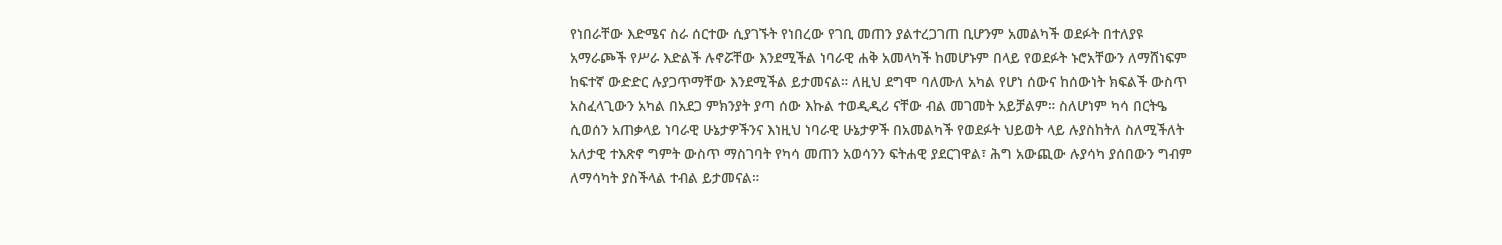የነበራቸው እድሜና ስራ ሰርተው ሲያገኙት የነበረው የገቢ መጠን ያልተረጋገጠ ቢሆንም አመልካች ወደፉት በተለያዩ አማራጮች የሥራ እድልች ሉኖሯቸው እንደሚችል ነባራዊ ሐቅ አመላካች ከመሆኑም በላይ የወደፉት ኑሮአቸውን ለማሸነፍም ከፍተኛ ውድድር ሉያጋጥማቸው እንደሚችል ይታመናል። ለዚህ ደግሞ ባለሙለ አካል የሆነ ሰውና ከሰውነት ክፍልች ውስጥ አስፈላጊውን አካል በአደጋ ምክንያት ያጣ ሰው እኩል ተወዲዲሪ ናቸው ብል መገመት አይቻልም። ስለሆነም ካሳ በርትዔ ሲወሰን አጠቃላይ ነባራዊ ሁኔታዎችንና እነዚህ ነባራዊ ሁኔታዎች በአመልካች የወደፉት ህይወት ላይ ሉያስከትለ ስለሚችለት አለታዊ ተእጽኖ ግምት ውስጥ ማስገባት የካሳ መጠን አወሳንን ፍትሐዊ ያደርገዋል፣ ሕግ አውጪው ሉያሳካ ያሰበውን ግብም ለማሳካት ያስችላል ተብል ይታመናል።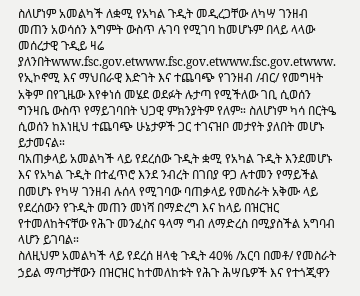ስለሆነም አመልካች ለቋሚ የአካል ጉዲት መዲረጋቸው ለካሣ ገንዘብ መጠን አወሳሰን እግምት ውስጥ ሉገባ የሚገባ ከመሆኑም በላይ ላላው መሰረታዊ ጉዲይ ዛሬ ያለንበትwww.fsc.gov.etwww.fsc.gov.etwww.fsc.gov.etwww.
የኢኮኖሚ እና ማህበራዊ እድገት እና ተጨባጭ የገንዘብ /ብር/ የመግዛት አቅም በየጊዜው እየቀነሰ መሄደ ወደፉት ሉታጣ የሚችለው ገቢ ሲወሰን ግንዛቤ ውስጥ የማይገባበት ህጋዊ ምክንያትም የለም። ስለሆነም ካሳ በርትዔ ሲወሰን ከእነዚህ ተጨባጭ ሁኔታዎች ጋር ተገናዝቦ መታየት ያለበት መሆኑ ይታመናል።
ባአጠቃላይ አመልካች ላይ የደረሰው ጉዲት ቋሚ የአካል ጉዲት እንደመሆኑ እና የአካል ጉዲት በተፈጥሮ እንደ ንብረት በገበያ ዋጋ ሉተመን የማይችል በመሆኑ የካሣ ገንዘብ ሉሰላ የሚገባው ባጠቃላይ የመስራት አቅሙ ላይ የደረሰውን የጉዲት መጠን መነሻ በማድረግ እና ከላይ በዝርዝር የተመለከትናቸው የሕጉ መንፈስና ዓላማ ግብ ለማድረስ በሚያስችል አግባብ ላሆን ይገባል።
ስለዚህም አመልካች ላይ የደረሰ ዘላቂ ጉዲት 40% /አርባ በመቶ/ የመስራት ኃይል ማጣታቸውን በዝርዝር ከተመለከቱት የሕጉ ሕሣቤዎች እና የተጎጂዋን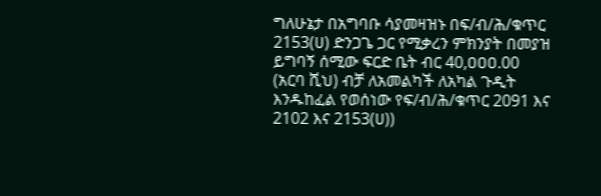ግለሁኔታ በአግባቡ ሳያመዛዝኑ በፍ/ብ/ሕ/ቁጥር 2153(ሀ) ድንጋጌ ጋር የሚቃረን ምክንያት በመያዝ ይግባኝ ሰሚው ፍርድ ቤት ብር 40,ዐዐዐ.00 (አርባ ሺህ) ብቻ ለአመልካች ለአካል ጉዲት እንዱከፈል የወሰነው የፍ/ብ/ሕ/ቁጥር 2091 እና 2102 እና 2153(ሀ))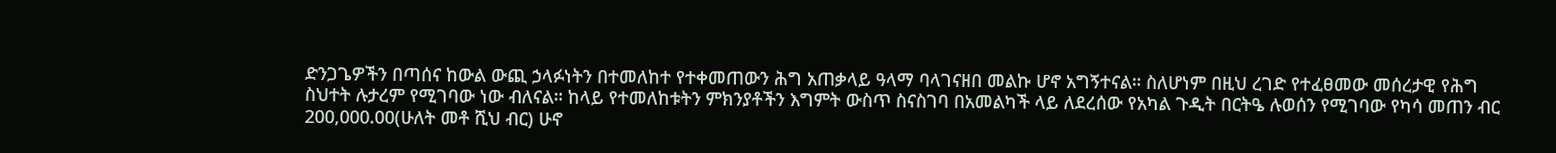ድንጋጌዎችን በጣሰና ከውል ውጪ ኃላፉነትን በተመለከተ የተቀመጠውን ሕግ አጠቃላይ ዓላማ ባላገናዘበ መልኩ ሆኖ አግኝተናል። ስለሆነም በዚህ ረገድ የተፈፀመው መሰረታዊ የሕግ ስህተት ሉታረም የሚገባው ነው ብለናል። ከላይ የተመለከቱትን ምክንያቶችን እግምት ውስጥ ስናስገባ በአመልካች ላይ ለደረሰው የአካል ጉዲት በርትዔ ሉወሰን የሚገባው የካሳ መጠን ብር 200,000.00(ሁለት መቶ ሺህ ብር) ሁኖ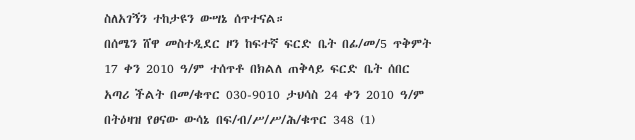ስለአገኝን ተከታዩን ውሣኔ ሰጥተናል።
በሰሜን ሸዋ መስተዲደር ዞን ከፍተኛ ፍርድ ቤት በፊ/መ/5 ጥቅምት 17 ቀን 2010 ዓ/ም ተሰጥቶ በክልለ ጠቅላይ ፍርድ ቤት ሰበር አጣሪ ችልት በመ/ቁጥር 030-9010 ታህሳስ 24 ቀን 2010 ዓ/ም በትዕዛዝ የፀናው ውሳኔ በፍ/ብ/ሥ/ሥ/ሕ/ቁጥር 348 (1)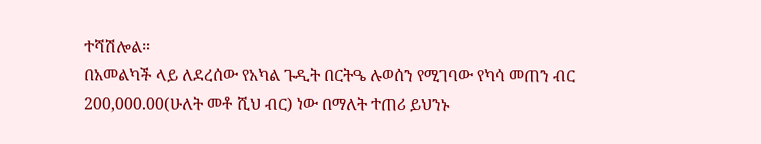ተሻሽሎል።
በአመልካች ላይ ለደረሰው የአካል ጉዲት በርትዔ ሉወሰን የሚገባው የካሳ መጠን ብር 200,000.00(ሁለት መቶ ሺህ ብር) ነው በማለት ተጠሪ ይህንኑ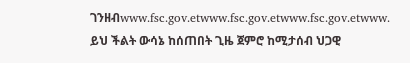ገንዘብwww.fsc.gov.etwww.fsc.gov.etwww.fsc.gov.etwww.
ይህ ችልት ውሳኔ ከሰጠበት ጊዜ ጀምሮ ከሚታሰብ ህጋዊ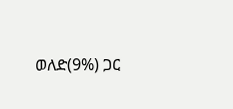ወለድ(9%) ጋር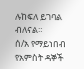ሉከፍለ ይገባል ብለናል።
ሰ/አ የማይነበብ የአምስት ዳኞች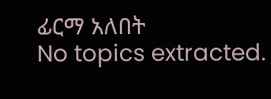ፊርማ አለበት
No topics extracted.